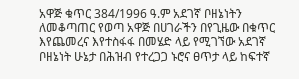አዋጅ ቁጥር 384/1996 ዓ.ም አደገኛ ቦዘኔነትን ለመቆጣጠር የወጣ አዋጅ በሀገራችን በየጊዜው በቁጥር እየጨመረና እየተስፋፋ በመሄድ ላይ የሚገኘው አደገኛ ቦዘኔነት ሁኔታ በሕዝብ የተረጋጋ ኑሮና ፀጥታ ላይ ከፍተኛ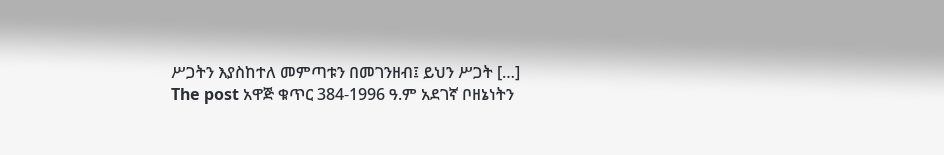ሥጋትን እያስከተለ መምጣቱን በመገንዘብ፤ ይህን ሥጋት […]
The post አዋጅ ቁጥር 384-1996 ዓ.ም አደገኛ ቦዘኔነትን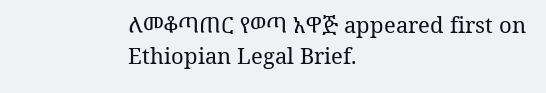ለመቆጣጠር የወጣ አዋጅ appeared first on Ethiopian Legal Brief.